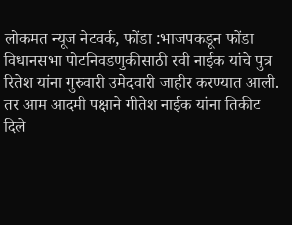लोकमत न्यूज नेटवर्क, फोंडा :भाजपकडून फोंडा विधानसभा पोटनिवडणुकीसाठी रवी नाईक यांचे पुत्र रितेश यांना गुरुवारी उमेदवारी जाहीर करण्यात आली. तर आम आदमी पक्षाने गीतेश नाईक यांना तिकीट दिले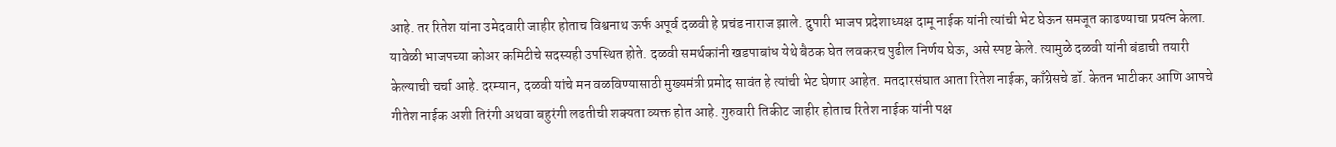आहे. तर रितेश यांना उमेदवारी जाहीर होताच विश्वनाथ ऊर्फ अपूर्व दळवी हे प्रचंड नाराज झाले. दुपारी भाजप प्रदेशाध्यक्ष दामू नाईक यांनी त्यांची भेट घेऊन समजूत काढण्याचा प्रयत्न केला. यावेळी भाजपच्या कोअर कमिटीचे सदस्यही उपस्थित होते. दळवी समर्थकांनी खडपाबांध येथे बैठक घेत लवकरच पुढील निर्णय घेऊ, असे स्पष्ट केले. त्यामुळे दळवी यांनी बंडाची तयारी केल्याची चर्चा आहे. दरम्यान, दळवी यांचे मन वळविण्यासाठी मुख्यमंत्री प्रमोद सावंत हे त्यांची भेट घेणार आहेत. मतदारसंघात आता रितेश नाईक, काँग्रेसचे डॉ. केतन भाटीकर आणि आपचे गीतेश नाईक अशी तिरंगी अथवा बहुरंगी लढतीची शक्यता व्यक्त होत आहे. गुरुवारी तिकीट जाहीर होताच रितेश नाईक यांनी पक्ष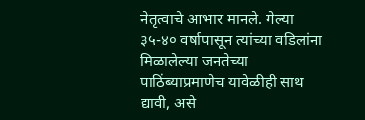नेतृत्वाचे आभार मानले. गेल्या ३५-४० वर्षापासून त्यांच्या वडिलांना मिळालेल्या जनतेच्या पाठिंब्याप्रमाणेच यावेळीही साथ द्यावी, असे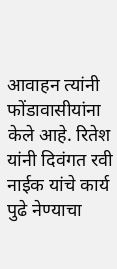आवाहन त्यांनी फोंडावासीयांना केले आहे. रितेश यांनी दिवंगत रवी नाईक यांचे कार्य पुढे नेण्याचा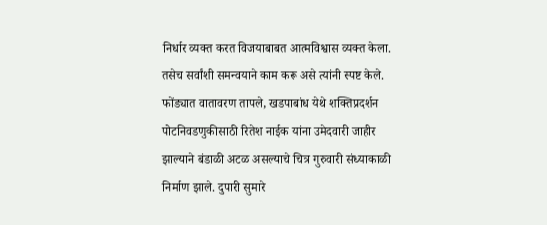निर्धार व्यक्त करत विजयाबाबत आत्मविश्वास व्यक्त केला. तसेच सर्वांशी समन्वयाने काम करू असे त्यांनी स्पष्ट केले. फोंड्यात वातावरण तापले, खडपाबांध येथे शक्तिप्रदर्शन पोटनिवडणुकीसाठी रितेश नाईक यांना उमेदवारी जाहीर झाल्याने बंडाळी अटळ असल्याचे चित्र गुरुवारी संध्याकाळी निर्माण झाले. दुपारी सुमारे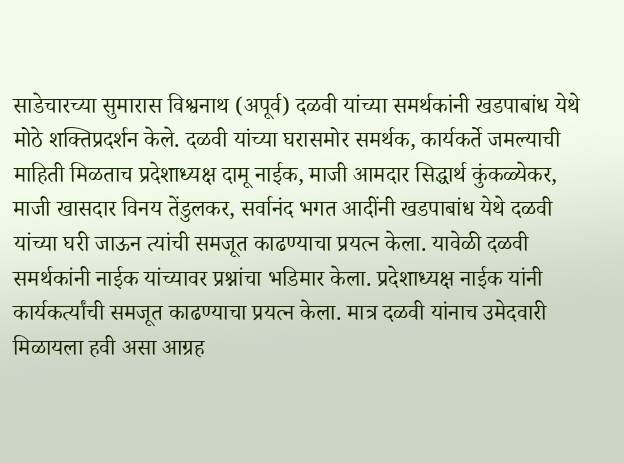साडेचारच्या सुमारास विश्वनाथ (अपूर्व) दळवी यांच्या समर्थकांनी खडपाबांध येथे मोठे शक्तिप्रदर्शन केले. दळवी यांच्या घरासमोर समर्थक, कार्यकर्ते जमल्याची माहिती मिळताच प्रदेशाध्यक्ष दामू नाईक, माजी आमदार सिद्धार्थ कुंकळ्येकर, माजी खासदार विनय तेंडुलकर, सर्वानंद भगत आदींनी खडपाबांध येथे दळवी यांच्या घरी जाऊन त्यांची समजूत काढण्याचा प्रयत्न केला. यावेळी दळवी समर्थकांनी नाईक यांच्यावर प्रश्नांचा भडिमार केला. प्रदेशाध्यक्ष नाईक यांनी कार्यकर्त्यांची समजूत काढण्याचा प्रयत्न केला. मात्र दळवी यांनाच उमेदवारी मिळायला हवी असा आग्रह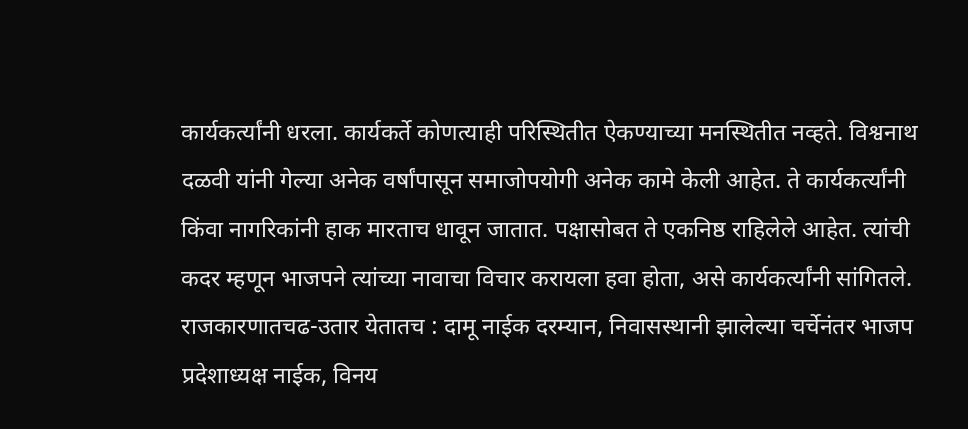कार्यकर्त्यांनी धरला. कार्यकर्ते कोणत्याही परिस्थितीत ऐकण्याच्या मनस्थितीत नव्हते. विश्वनाथ दळवी यांनी गेल्या अनेक वर्षांपासून समाजोपयोगी अनेक कामे केली आहेत. ते कार्यकर्त्यांनी किंवा नागरिकांनी हाक मारताच धावून जातात. पक्षासोबत ते एकनिष्ठ राहिलेले आहेत. त्यांची कदर म्हणून भाजपने त्यांच्या नावाचा विचार करायला हवा होता, असे कार्यकर्त्यांनी सांगितले. राजकारणातचढ-उतार येतातच : दामू नाईक दरम्यान, निवासस्थानी झालेल्या चर्चेनंतर भाजप प्रदेशाध्यक्ष नाईक, विनय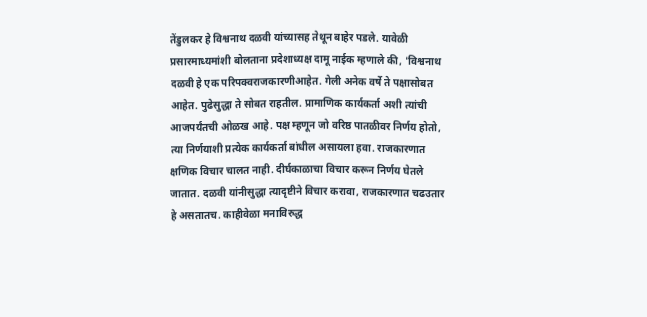तेंडुलकर हे विश्वनाथ दळवी यांच्यासह तेथून बाहेर पडले. यावेळी प्रसारमाध्यमांशी बोलताना प्रदेशाध्यक्ष दामू नाईक म्हणाले की, 'विश्वनाथ दळवी हे एक परिपक्वराजकारणीआहेत. गेली अनेक वर्षे ते पक्षासोबत आहेत. पुढेसुद्धा ते सोबत राहतील. प्रामाणिक कार्यकर्ता अशी त्यांची आजपर्यंतची ओळख आहे. पक्ष म्हणून जो वरिष्ठ पातळीवर निर्णय होतो, त्या निर्णयाशी प्रत्येक कार्यकर्ता बांधील असायला हवा. राजकारणात क्षणिक विचार चालत नाही. दीर्घकाळाचा विचार करून निर्णय घेतले जातात. दळवी यांनीसुद्धा त्यादृष्टीने विचार करावा, राजकारणात चढउतार हे असतातच. काहीवेळा मनाविरुद्ध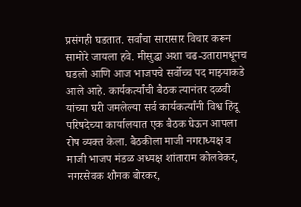प्रसंगही घडतात. सर्वांचा सारासार विचार करून सामोरे जायला हवे. मीसुद्धा अशा चढ-उतारामधूनच घडलो आणि आज भाजपचे सर्वोच्च पद माझ्याकडे आले आहे. कार्यकर्त्यांची बैठक त्यानंतर दळवी यांच्या घरी जमलेल्या सर्व कार्यकर्त्यांनी विश्व हिंदू परिषदेच्या कार्यालयात एक बैठक घेऊन आपला रोष व्यक्त केला. बैठकीला माजी नगराध्यक्ष व माजी भाजप मंडळ अध्यक्ष शांताराम कोलवेकर, नगरसेवक शौनक बोरकर,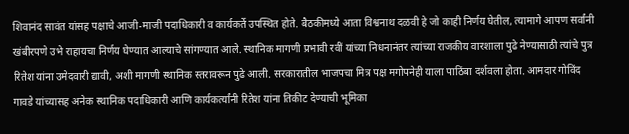शिवानंद सावंत यांसह पक्षाचे आजी-माजी पदाधिकारी व कार्यकर्ते उपस्थित होते. बैठकीमध्ये आता विश्वनाथ दळवी हे जो काही निर्णय घेतील, त्यामागे आपण सर्वांनी खंबीरपणे उभे राहायचा निर्णय घेण्यात आल्याचे सांगण्यात आले. स्थानिक मागणी प्रभावी रवीं यांच्या निधनानंतर त्यांच्या राजकीय वारशाला पुढे नेण्यासाठी त्यांचे पुत्र रितेश यांना उमेदवारी द्यावी, अशी मागणी स्थानिक स्तरावरून पुढे आली. सरकारातील भाजपचा मित्र पक्ष मगोपनेही याला पाठिंबा दर्शवला होता. आमदार गोविंद गावडे यांच्यासह अनेक स्थानिक पदाधिकारी आणि कार्यकर्त्यांनी रितेश यांना तिकीट देण्याची भूमिका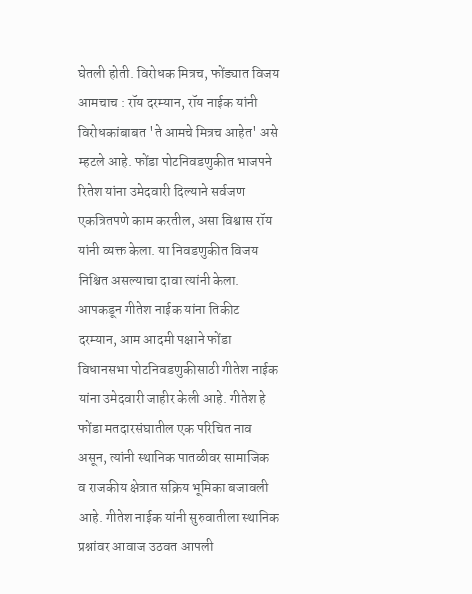घेतली होती. विरोधक मित्रच, फोंड्यात विजय आमचाच : रॉय दरम्यान, रॉय नाईक यांनी विरोधकांबाबत 'ते आमचे मित्रच आहेत' असे म्हटले आहे. फोंडा पोटनिवडणुकीत भाजपने रितेश यांना उमेदवारी दिल्याने सर्वजण एकत्रितपणे काम करतील, असा विश्वास रॉय यांनी व्यक्त केला. या निवडणुकीत विजय निश्चित असल्याचा दावा त्यांनी केला. आपकडून गीतेश नाईक यांना तिकीट दरम्यान, आम आदमी पक्षाने फोंडा विधानसभा पोटनिवडणुकीसाठी गीतेश नाईक यांना उमेदवारी जाहीर केली आहे. गीतेश हे फोंडा मतदारसंघातील एक परिचित नाव असून, त्यांनी स्थानिक पातळीवर सामाजिक व राजकीय क्षेत्रात सक्रिय भूमिका बजावली आहे. गीतेश नाईक यांनी सुरुवातीला स्थानिक प्रश्नांवर आवाज उठवत आपली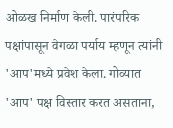ओळख निर्माण केली. पारंपरिक पक्षांपासून वेगळा पर्याय म्हणून त्यांनी 'आप'मध्ये प्रवेश केला. गोव्यात 'आप' पक्ष विस्तार करत असताना,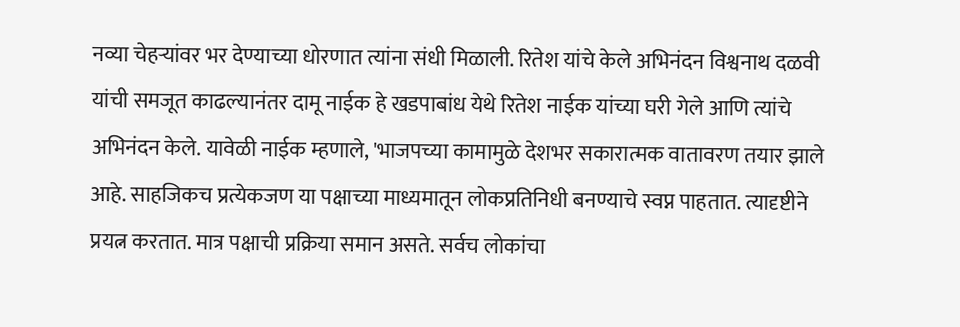नव्या चेहऱ्यांवर भर देण्याच्या धोरणात त्यांना संधी मिळाली. रितेश यांचे केले अभिनंदन विश्वनाथ दळवी यांची समजूत काढल्यानंतर दामू नाईक हे खडपाबांध येथे रितेश नाईक यांच्या घरी गेले आणि त्यांचे अभिनंदन केले. यावेळी नाईक म्हणाले, 'भाजपच्या कामामुळे देशभर सकारात्मक वातावरण तयार झाले आहे. साहजिकच प्रत्येकजण या पक्षाच्या माध्यमातून लोकप्रतिनिधी बनण्याचे स्वप्न पाहतात. त्यादृष्टीने प्रयत्न करतात. मात्र पक्षाची प्रक्रिया समान असते. सर्वच लोकांचा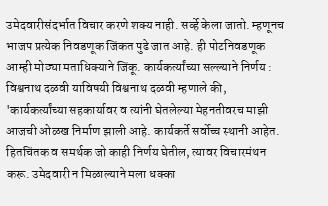उमेदवारीसंदर्भात विचार करणे शक्य नाही. सर्व्हे केला जातो. म्हणूनच भाजप प्रत्येक निवडणूक जिंकत पुढे जात आहे. ही पोटनिवडणूक आम्ही मोठ्या मताधिक्याने जिंकू. कार्यकर्त्यांच्या सल्ल्याने निर्णय : विश्वनाथ दळवी याविषयी विश्वनाथ दळवी म्हणाले की, 'कार्यकर्त्यांच्या सहकार्यावर व त्यांनी घेतलेल्या मेहनतीवरच माझी आजची ओळख निर्माण झाली आहे. कार्यकर्ते सर्वोच्च स्थानी आहेत. हितचिंतक व समर्थक जो काही निर्णय घेतील, त्यावर विचारमंथन करू. उमेदवारी न मिळाल्याने मला धक्का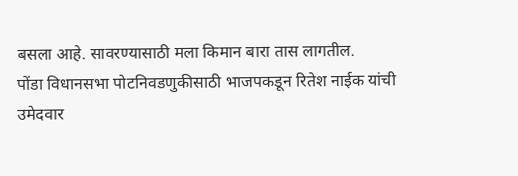बसला आहे. सावरण्यासाठी मला किमान बारा तास लागतील.
पोंडा विधानसभा पोटनिवडणुकीसाठी भाजपकडून रितेश नाईक यांची उमेदवार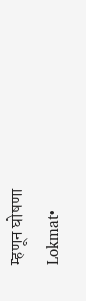म्हणून घोषणा
Lokmat•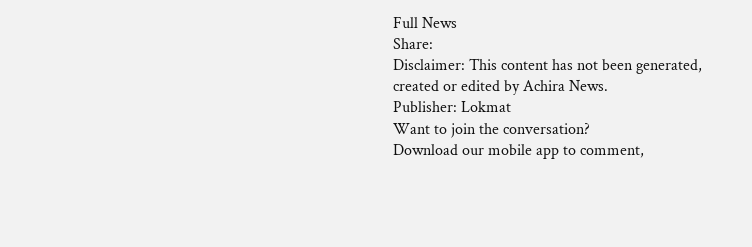Full News
Share:
Disclaimer: This content has not been generated, created or edited by Achira News.
Publisher: Lokmat
Want to join the conversation?
Download our mobile app to comment,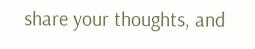share your thoughts, and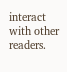interact with other readers.